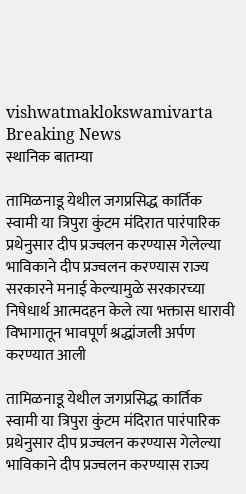vishwatmaklokswamivarta
Breaking News
स्थानिक बातम्या

तामिळनाडू येथील जगप्रसिद्ध कार्तिक स्वामी या त्रिपुरा कुंटम मंदिरात पारंपारिक प्रथेनुसार दीप प्रज्वलन करण्यास गेलेल्या  भाविकाने दीप प्रज्वलन करण्यास राज्य सरकारने मनाई केल्यामुळे सरकारच्या निषेधार्थ आत्मदहन केले त्या भक्तास धारावी विभागातून भावपूर्ण श्रद्धांजली अर्पण करण्यात आली

तामिळनाडू येथील जगप्रसिद्ध कार्तिक स्वामी या त्रिपुरा कुंटम मंदिरात पारंपारिक प्रथेनुसार दीप प्रज्वलन करण्यास गेलेल्या  भाविकाने दीप प्रज्वलन करण्यास राज्य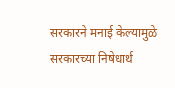सरकारने मनाई केल्यामुळे सरकारच्या निषेधार्थ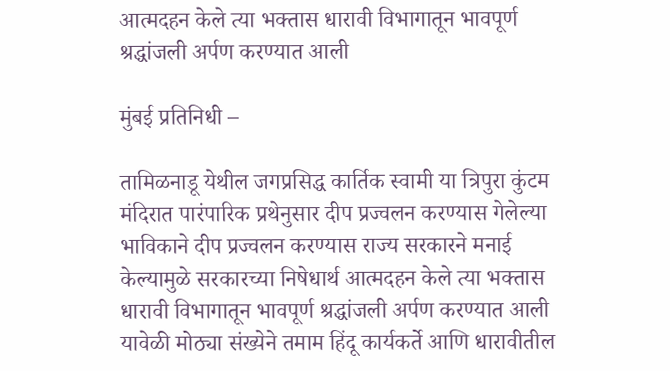आत्मदहन केले त्या भक्तास धारावी विभागातून भावपूर्ण श्रद्धांजली अर्पण करण्यात आली

मुंबई प्रतिनिधी –

तामिळनाडू येथील जगप्रसिद्ध कार्तिक स्वामी या त्रिपुरा कुंटम मंदिरात पारंपारिक प्रथेनुसार दीप प्रज्वलन करण्यास गेलेल्या  भाविकाने दीप प्रज्वलन करण्यास राज्य सरकारने मनाई केल्यामुळे सरकारच्या निषेधार्थ आत्मदहन केले त्या भक्तास धारावी विभागातून भावपूर्ण श्रद्धांजली अर्पण करण्यात आली यावेळी मोठ्या संख्येने तमाम हिंदू कार्यकर्ते आणि धारावीतील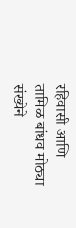रहिवासी आणि तामिळ बांधव मोठ्या संख्येने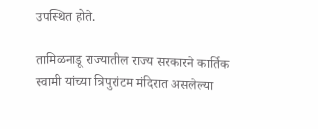उपस्थित होते.

तामिळनाडू राज्यातील राज्य सरकारने कार्तिक स्वामी यांच्या त्रिपुरांटम मंदिरात असलेल्या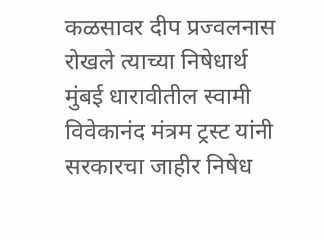कळसावर दीप प्रज्वलनास रोखले त्याच्या निषेधार्थ मुंबई धारावीतील स्वामी विवेकानंद मंत्रम ट्रस्ट यांनी सरकारचा जाहीर निषेध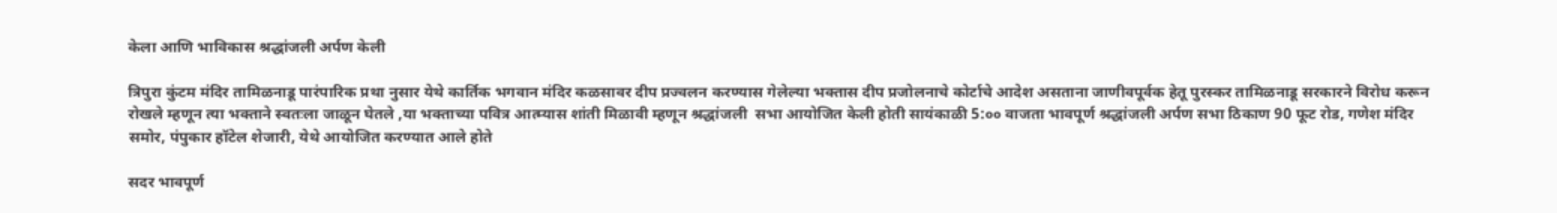केला आणि भाविकास श्रद्धांजली अर्पण केली

त्रिपुरा कुंटम मंदिर तामिळनाडू पारंपारिक प्रथा नुसार येथे कार्तिक भगवान मंदिर कळसावर दीप प्रज्वलन करण्यास गेलेल्या भक्तास दीप प्रजोलनाचे कोर्टाचे आदेश असताना जाणीवपूर्वक हेतू पुरस्कर तामिळनाडू सरकारने विरोध करून रोखले म्हणून त्या भक्ताने स्वतःला जाळून घेतले ,या भक्ताच्या पवित्र आत्म्यास शांती मिळावी म्हणून श्रद्धांजली  सभा आयोजित केली होती सायंकाळी 5:०० वाजता भावपूर्ण श्रद्धांजली अर्पण सभा ठिकाण 90 फूट रोड, गणेश मंदिर समोर, पंपुकार हॉटेल शेजारी, येथे आयोजित करण्यात आले होते

सदर भावपूर्ण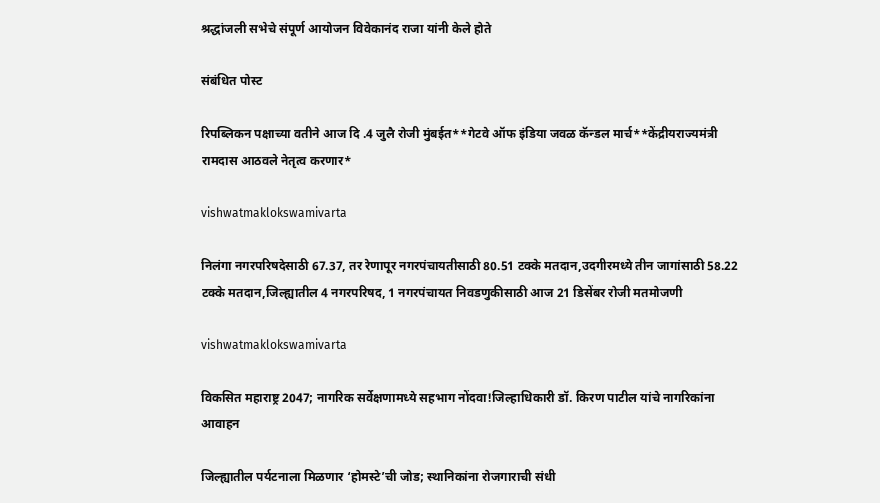श्रद्धांजली सभेचे संपूर्ण आयोजन विवेकानंद राजा यांनी केले होते

संबंधित पोस्ट

रिपब्लिकन पक्षाच्या वतीने आज दि .4 जुलै रोजी मुंबईत**गेटवे ऑफ इंडिया जवळ कॅन्डल मार्च**केंद्रीयराज्यमंत्री रामदास आठवले नेतृत्व करणार*

vishwatmaklokswamivarta

निलंगा नगरपरिषदेसाठी 67.37, तर रेणापूर नगरपंचायतीसाठी 80.51 टक्के मतदान,उदगीरमध्ये तीन जागांसाठी 58.22 टक्के मतदान,जिल्ह्यातील 4 नगरपरिषद, 1 नगरपंचायत निवडणुकीसाठी आज 21 डिसेंबर रोजी मतमोजणी

vishwatmaklokswamivarta

विकसित महाराष्ट्र 2047; नागरिक सर्वेक्षणामध्ये सहभाग नोंदवा!जिल्हाधिकारी डॉ. किरण पाटील यांचे नागरिकांना आवाहन

जिल्ह्यातील पर्यटनाला मिळणार ‘होमस्टे’ची जोड; स्थानिकांना रोजगाराची संधी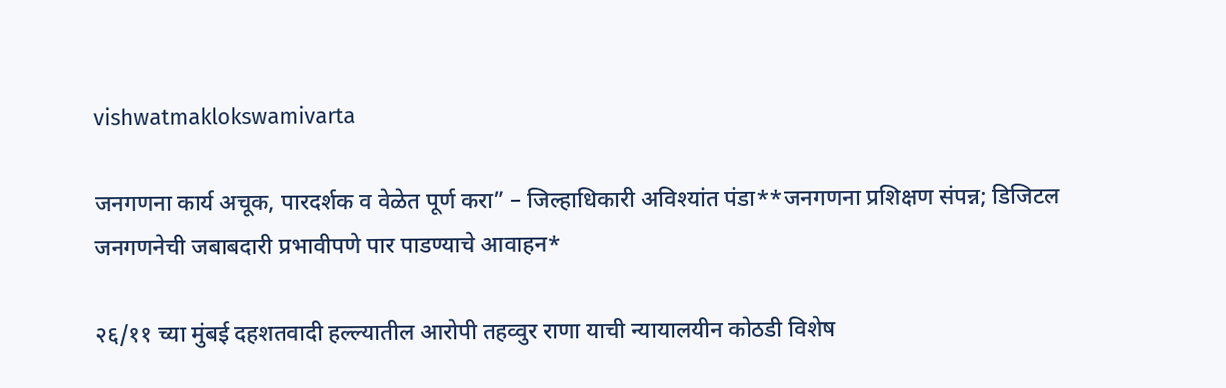vishwatmaklokswamivarta

जनगणना कार्य अचूक, पारदर्शक व वेळेत पूर्ण करा” – जिल्हाधिकारी अविश्यांत पंडा**जनगणना प्रशिक्षण संपन्न; डिजिटल जनगणनेची जबाबदारी प्रभावीपणे पार पाडण्याचे आवाहन*

२६/११ च्या मुंबई दहशतवादी हल्ल्यातील आरोपी तहव्वुर राणा याची न्यायालयीन कोठडी विशेष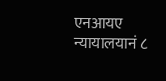एनआयए न्यायालयानं ८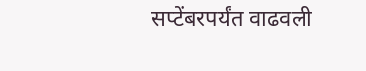सप्टेंबरपर्यंत वाढवली